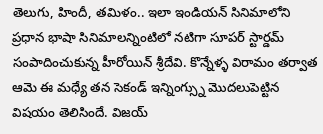తెలుగు, హిందీ, తమిళం.. ఇలా ఇండియన్ సినిమాలోని ప్రధాన భాషా సినిమాలన్నింటిలో నటిగా సూపర్ స్టార్డమ్ సంపాదించుకున్న హీరోయిన్ శ్రీదేవి. కొన్నేళ్ళ విరామం తర్వాత ఆమె ఈ మధ్యే తన సెకండ్ ఇన్నింగ్స్ను మొదలుపెట్టిన విషయం తెలిసిందే. విజయ్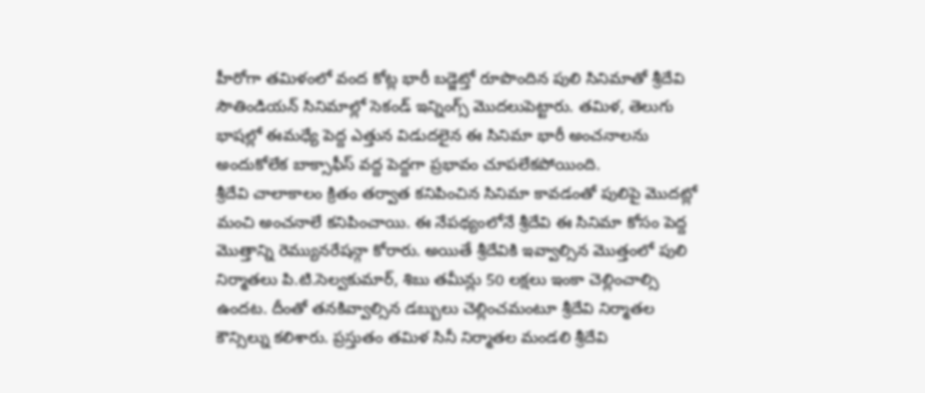హీరోగా తమిళంలో వంద కోట్ల భారీ బడ్జెట్తో రూపొందిన పులి సినిమాతో శ్రీదేవి సౌతిండియన్ సినిమాల్లో సెకండ్ ఇన్నింగ్స్ మొదలుపెట్టారు. తమిళ, తెలుగు భాషల్లో ఈమధ్యే పెద్ద ఎత్తున విడుదలైన ఈ సినిమా భారీ అంచనాలను అందుకోలేక బాక్సాఫీస్ వద్ద పెద్దగా ప్రభావం చూపలేకపోయింది.
శ్రీదేవి చాలాకాలం క్రితం తర్వాత కనిపించిన సినిమా కావడంతో పులిపై మొదట్లో మంచి అంచనాలే కనిపించాయి. ఈ నేపథ్యంలోనే శ్రీదేవి ఈ సినిమా కోసం పెద్ద మొత్తాన్ని రెమ్యునరేషన్గా కోరారు. అయితే శ్రీదేవికి ఇవ్వాల్సిన మొత్తంలో పులి నిర్మాతలు పి.టి.సెల్వకుమార్, శిబు తమీన్లు 50 లక్షలు ఇంకా చెల్లించాల్సి ఉందట. దీంతో తనకివ్వాల్సిన డబ్బులు చెల్లించమంటూ శ్రీదేవి నిర్మాతల కౌన్సిల్ను కలిశారు. ప్రస్తుతం తమిళ సినీ నిర్మాతల మండలి శ్రీదేవి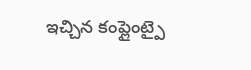ఇచ్చిన కంప్లైంట్పై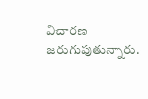విచారణ జరుగుపుతున్నారు.